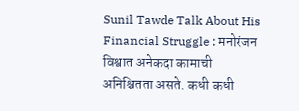Sunil Tawde Talk About His Financial Struggle : मनोरंजन विश्वात अनेकदा कामाची अनिश्चितता असते. कधी कधी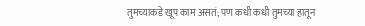तुमच्याकडे खूप काम असतं; पण कधी कधी तुमच्या हातून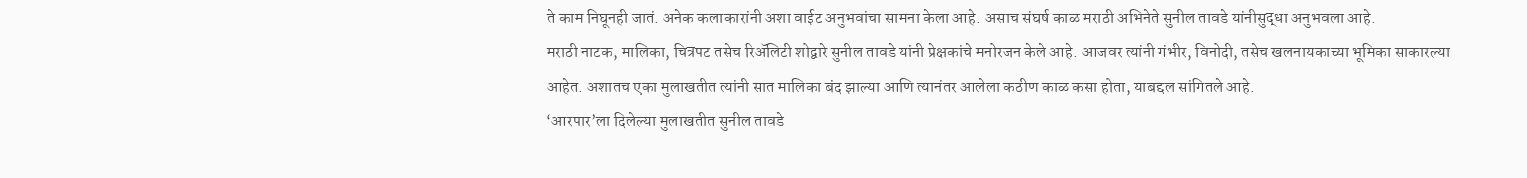ते काम निघूनही जातं. अनेक कलाकारांनी अशा वाईट अनुभवांचा सामना केला आहे. असाच संघर्ष काळ मराठी अभिनेते सुनील तावडे यांनीसुद्धा अनुभवला आहे.
मराठी नाटक, मालिका, चित्रपट तसेच रिॲलिटी शोद्वारे सुनील तावडे यांनी प्रेक्षकांचे मनोरजन केले आहे. आजवर त्यांनी गंभीर, विनोदी, तसेच खलनायकाच्या भूमिका साकारल्या आहेत. अशातच एका मुलाखतीत त्यांनी सात मालिका बंद झाल्या आणि त्यानंतर आलेला कठीण काळ कसा होता, याबद्दल सांगितले आहे.
‘आरपार’ला दिलेल्या मुलाखतीत सुनील तावडे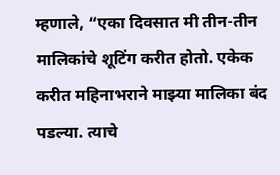म्हणाले, “एका दिवसात मी तीन-तीन मालिकांचे शूटिंग करीत होतो. एकेक करीत महिनाभराने माझ्या मालिका बंद पडल्या. त्याचे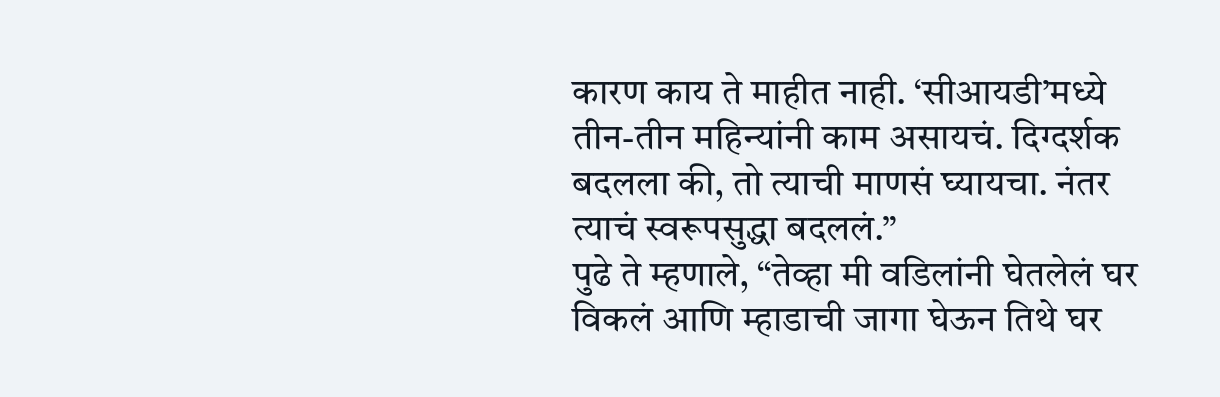कारण काय ते माहीत नाही. ‘सीआयडी’मध्ये तीन-तीन महिन्यांनी काम असायचं. दिग्दर्शक बदलला की, तो त्याची माणसं घ्यायचा. नंतर त्याचं स्वरूपसुद्धा बदललं.”
पुढे ते म्हणाले, “तेव्हा मी वडिलांनी घेतलेलं घर विकलं आणि म्हाडाची जागा घेऊन तिथे घर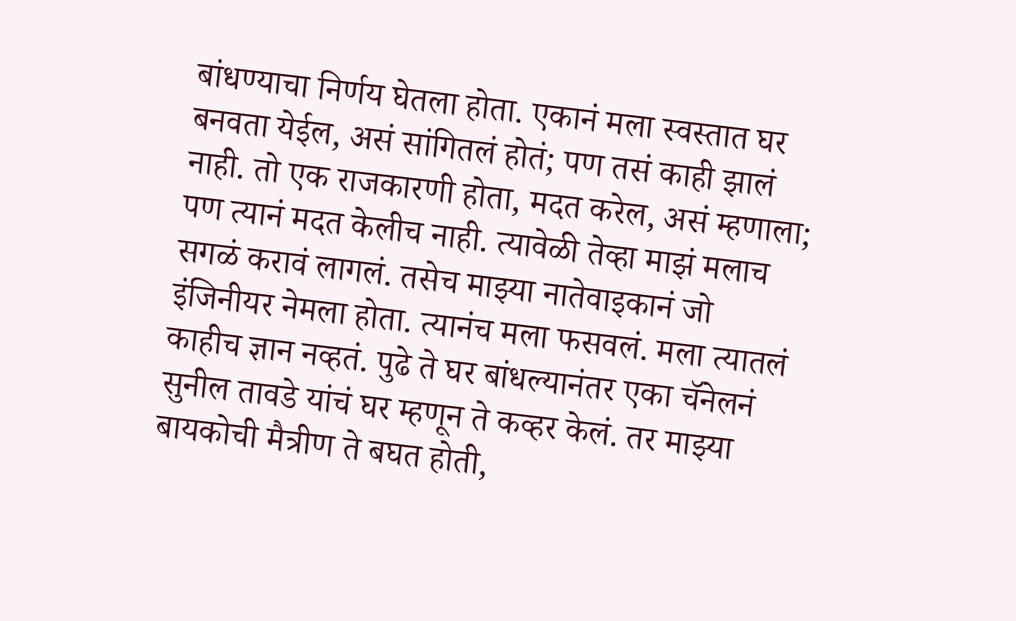बांधण्याचा निर्णय घेतला होता. एकानं मला स्वस्तात घर बनवता येईल, असं सांगितलं होतं; पण तसं काही झालं नाही. तो एक राजकारणी होता, मदत करेल, असं म्हणाला; पण त्यानं मदत केलीच नाही. त्यावेळी तेव्हा माझं मलाच सगळं करावं लागलं. तसेच माझ्या नातेवाइकानं जो इंजिनीयर नेमला होता. त्यानंच मला फसवलं. मला त्यातलं काहीच ज्ञान नव्हतं. पुढे ते घर बांधल्यानंतर एका चॅनेलनं सुनील तावडे यांचं घर म्हणून ते कव्हर केलं. तर माझ्या बायकोची मैत्रीण ते बघत होती,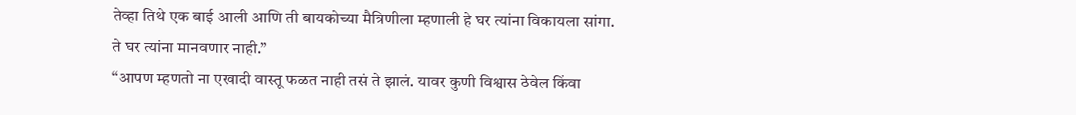तेव्हा तिथे एक बाई आली आणि ती बायकोच्या मैत्रिणीला म्हणाली हे घर त्यांना विकायला सांगा. ते घर त्यांना मानवणार नाही.”
“आपण म्हणतो ना एखादी वास्तू फळत नाही तसं ते झालं. यावर कुणी विश्वास ठेवेल किंवा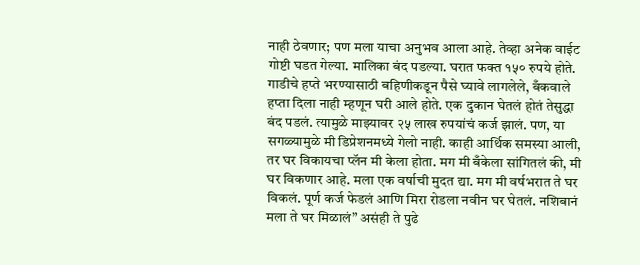नाही ठेवणार; पण मला याचा अनुभव आला आहे. तेव्हा अनेक वाईट गोष्टी घडत गेल्या. मालिका बंद पडल्या. घरात फक्त १५० रुपये होते. गाडीचे हप्ते भरण्यासाठी बहिणीकडून पैसे घ्यावे लागलेले, बँकवाले हप्ता दिला नाही म्हणून घरी आले होते. एक दुकान घेतलं होतं तेसुद्धा बंद पडलं. त्यामुळे माझ्यावर २५ लाख रुपयांचं कर्ज झालं. पण, या सगळ्यामुळे मी डिप्रेशनमध्ये गेलो नाही. काही आर्थिक समस्या आली, तर घर विकायचा प्लॅन मी केला होता. मग मी बँकेला सांगितलं की, मी घर विकणार आहे. मला एक वर्षाची मुदत द्या. मग मी वर्षभरात ते घर विकलं. पूर्ण कर्ज फेडलं आणि मिरा रोडला नवीन घर घेतलं. नशिबानं मला ते घर मिळालं” असंही ते पुढे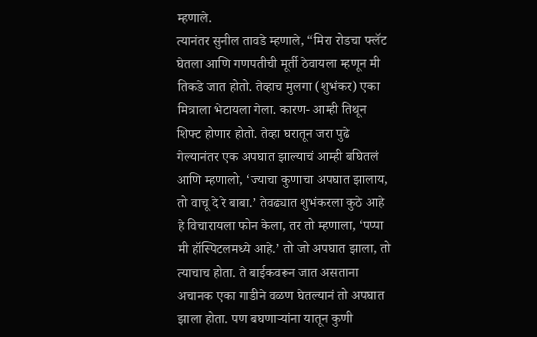म्हणाले.
त्यानंतर सुनील तावडे म्हणाले, “मिरा रोडचा फ्लॅट घेतला आणि गणपतीची मूर्ती ठेवायला म्हणून मी तिकडे जात होतो. तेव्हाच मुलगा (शुभंकर) एका मित्राला भेटायला गेला. कारण- आम्ही तिथून शिफ्ट होणार होतो. तेव्हा घरातून जरा पुढे गेल्यानंतर एक अपघात झाल्याचं आम्ही बघितलं आणि म्हणालो, ‘ज्याचा कुणाचा अपघात झालाय, तो वाचू दे रे बाबा.’ तेवढ्यात शुभंकरला कुठे आहे हे विचारायला फोन केला, तर तो म्हणाला, ‘पप्पा मी हॉस्पिटलमध्ये आहे.’ तो जो अपघात झाला, तो त्याचाच होता. ते बाईकवरून जात असताना अचानक एका गाडीने वळण घेतल्यानं तो अपघात झाला होता. पण बघणाऱ्यांना यातून कुणी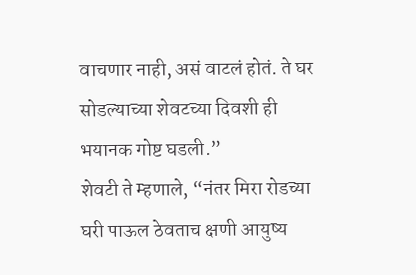वाचणार नाही, असं वाटलं होतं. ते घर सोडल्याच्या शेवटच्या दिवशी ही भयानक गोष्ट घडली.”
शेवटी ते म्हणाले, “नंतर मिरा रोडच्या घरी पाऊल ठेवताच क्षणी आयुष्य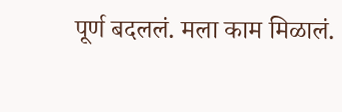पूर्ण बदललं. मला काम मिळालं.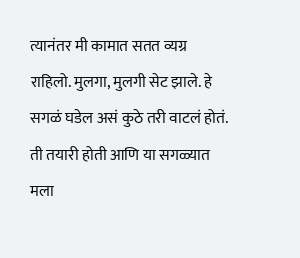त्यानंतर मी कामात सतत व्यग्र राहिलो. मुलगा, मुलगी सेट झाले. हे सगळं घडेल असं कुठे तरी वाटलं होतं. ती तयारी होती आणि या सगळ्यात मला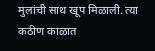मुलांची साथ खूप मिळाली. त्या कठीण काळात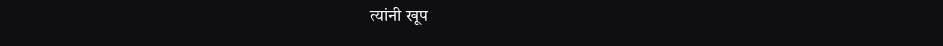त्यांनी खूप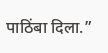पाठिंबा दिला.”